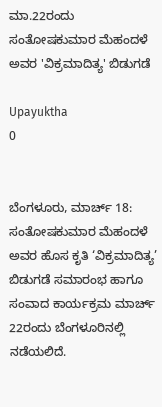ಮಾ.22ರಂದು ಸಂತೋಷಕುಮಾರ ಮೆಹಂದಳೆ ಅವರ 'ವಿಕ್ರಮಾದಿತ್ಯ' ಬಿಡುಗಡೆ

Upayuktha
0


ಬೆಂಗಳೂರು, ಮಾರ್ಚ್ 18: ಸಂತೋಷಕುಮಾರ ಮೆಹಂದಳೆ ಅವರ ಹೊಸ ಕೃತಿ ‘ವಿಕ್ರಮಾದಿತ್ಯ’ ಬಿಡುಗಡೆ ಸಮಾರಂಭ ಹಾಗೂ ಸಂವಾದ ಕಾರ್ಯಕ್ರಮ ಮಾರ್ಚ್ 22ರಂದು ಬೆಂಗಳೂರಿನಲ್ಲಿ ನಡೆಯಲಿದೆ.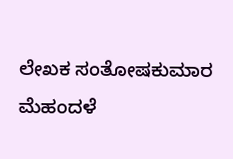ಲೇಖಕ ಸಂತೋಷಕುಮಾರ ಮೆಹಂದಳೆ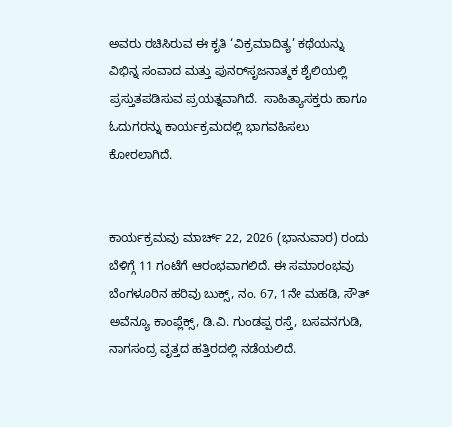ಅವರು ರಚಿಸಿರುವ ಈ ಕೃತಿ ‘ವಿಕ್ರಮಾದಿತ್ಯ’ ಕಥೆಯನ್ನು ವಿಭಿನ್ನ ಸಂವಾದ ಮತ್ತು ಪುನರ್‌ಸೃಜನಾತ್ಮಕ ಶೈಲಿಯಲ್ಲಿ ಪ್ರಸ್ತುತಪಡಿಸುವ ಪ್ರಯತ್ನವಾಗಿದೆ.  ಸಾಹಿತ್ಯಾಸಕ್ತರು ಹಾಗೂ ಓದುಗರನ್ನು ಕಾರ್ಯಕ್ರಮದಲ್ಲಿ ಭಾಗವಹಿಸಲು ಕೋರಲಾಗಿದೆ.


ಕಾರ್ಯಕ್ರಮವು ಮಾರ್ಚ್ 22, 2026 (ಭಾನುವಾರ) ರಂದು ಬೆಳಿಗ್ಗೆ 11 ಗಂಟೆಗೆ ಆರಂಭವಾಗಲಿದೆ. ಈ ಸಮಾರಂಭವು ಬೆಂಗಳೂರಿನ ಹರಿವು ಬುಕ್ಸ್, ನಂ. 67, 1ನೇ ಮಹಡಿ, ಸೌತ್ ಅವೆನ್ಯೂ ಕಾಂಪ್ಲೆಕ್ಸ್, ಡಿ.ವಿ. ಗುಂಡಪ್ಪ ರಸ್ತೆ, ಬಸವನಗುಡಿ, ನಾಗಸಂದ್ರ ವೃತ್ತದ ಹತ್ತಿರದಲ್ಲಿ ನಡೆಯಲಿದೆ.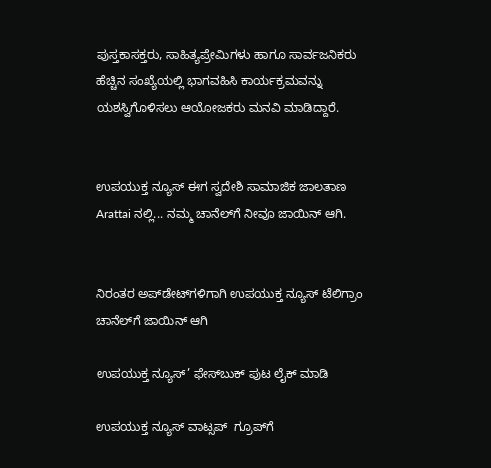ಪುಸ್ತಕಾಸಕ್ತರು, ಸಾಹಿತ್ಯಪ್ರೇಮಿಗಳು ಹಾಗೂ ಸಾರ್ವಜನಿಕರು ಹೆಚ್ಚಿನ ಸಂಖ್ಯೆಯಲ್ಲಿ ಭಾಗವಹಿಸಿ ಕಾರ್ಯಕ್ರಮವನ್ನು ಯಶಸ್ವಿಗೊಳಿಸಲು ಆಯೋಜಕರು ಮನವಿ ಮಾಡಿದ್ದಾರೆ.


ಉಪಯುಕ್ತ ನ್ಯೂಸ್ ಈಗ ಸ್ವದೇಶಿ ಸಾಮಾಜಿಕ ಜಾಲತಾಣ Arattai ನಲ್ಲಿ... ನಮ್ಮ ಚಾನೆಲ್‌ಗೆ ನೀವೂ ಜಾಯಿನ್ ಆಗಿ.


ನಿರಂತರ ಅಪ್‌ಡೇಟ್‌ಗಳಿಗಾಗಿ ಉಪಯುಕ್ತ ನ್ಯೂಸ್‌ ಟೆಲಿಗ್ರಾಂ ಚಾನೆಲ್‌ಗೆ ಜಾಯಿನ್‌ ಆಗಿ

ಉಪಯುಕ್ತ ನ್ಯೂಸ್‌’ ಫೇಸ್‌ಬುಕ್ ಪುಟ ಲೈಕ್ ಮಾಡಿ

ಉಪಯುಕ್ತ ನ್ಯೂಸ್‌ ವಾಟ್ಸಪ್‌  ಗ್ರೂಪ್‌ಗೆ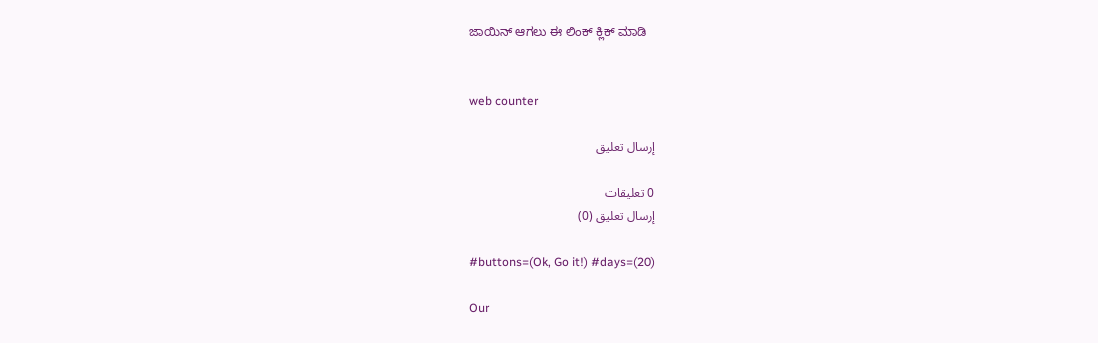ಜಾಯಿನ್ ಆಗಲು ಈ ಲಿಂಕ್ ಕ್ಲಿಕ್ ಮಾಡಿ


web counter

إرسال تعليق

0 تعليقات
إرسال تعليق (0)

#buttons=(Ok, Go it!) #days=(20)

Our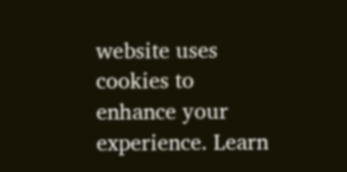website uses cookies to enhance your experience. Learn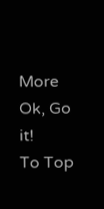More
Ok, Go it!
To Top